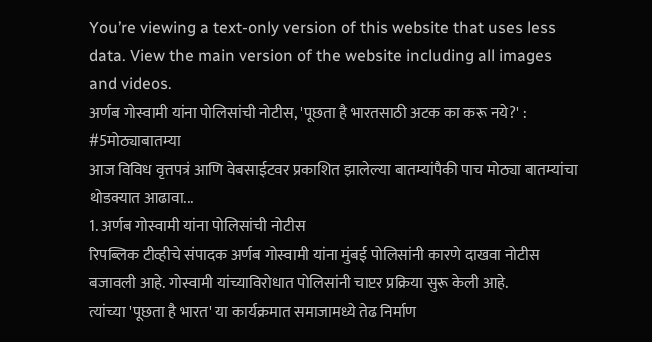You’re viewing a text-only version of this website that uses less data. View the main version of the website including all images and videos.
अर्णब गोस्वामी यांना पोलिसांची नोटीस, 'पूछता है भारतसाठी अटक का करू नये?' : #5मोठ्याबातम्या
आज विविध वृत्तपत्रं आणि वेबसाईटवर प्रकाशित झालेल्या बातम्यांपैकी पाच मोठ्या बातम्यांचा थोडक्यात आढावा...
1. अर्णब गोस्वामी यांना पोलिसांची नोटीस
रिपब्लिक टीव्हीचे संपादक अर्णब गोस्वामी यांना मुंबई पोलिसांनी कारणे दाखवा नोटीस बजावली आहे. गोस्वामी यांच्याविरोधात पोलिसांनी चाप्टर प्रक्रिया सुरू केली आहे.
त्यांच्या 'पूछता है भारत' या कार्यक्रमात समाजामध्ये तेढ निर्माण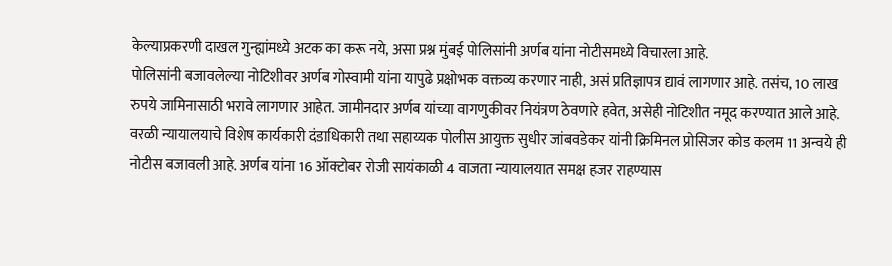केल्याप्रकरणी दाखल गुन्ह्यांमध्ये अटक का करू नये, असा प्रश्न मुंबई पोलिसांनी अर्णब यांना नोटीसमध्ये विचारला आहे.
पोलिसांनी बजावलेल्या नोटिशीवर अर्णब गोस्वामी यांना यापुढे प्रक्षोभक वक्तव्य करणार नाही, असं प्रतिज्ञापत्र द्यावं लागणार आहे. तसंच, 10 लाख रुपये जामिनासाठी भरावे लागणार आहेत. जामीनदार अर्णब यांच्या वागणुकीवर नियंत्रण ठेवणारे हवेत, असेही नोटिशीत नमूद करण्यात आले आहे.
वरळी न्यायालयाचे विशेष कार्यकारी दंडाधिकारी तथा सहाय्यक पोलीस आयुक्त सुधीर जांबवडेकर यांनी क्रिमिनल प्रोसिजर कोड कलम 11 अन्वये ही नोटीस बजावली आहे. अर्णब यांना 16 ऑक्टोबर रोजी सायंकाळी 4 वाजता न्यायालयात समक्ष हजर राहण्यास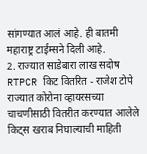सांगण्यात आलं आहे. ही बातमी महाराष्ट्र टाईम्सने दिली आहे.
2. राज्यात साडेबारा लाख सदोष RTPCR किट वितरित - राजेश टोपे
राज्यात कोरोना व्हायरसच्या चाचणीसाठी वितरीत करण्यात आलेले किट्स खराब निघाल्याची माहिती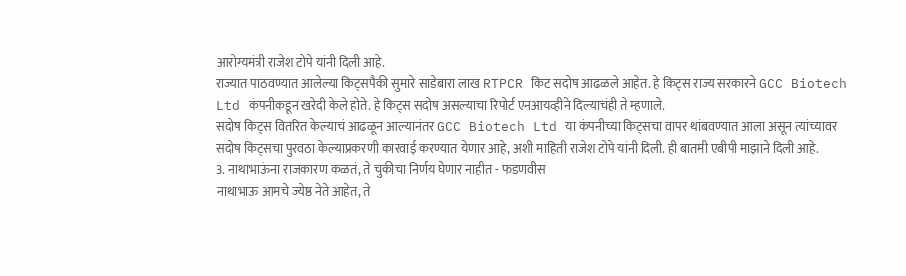आरोग्यमंत्री राजेश टोपे यांनी दिली आहे.
राज्यात पाठवण्यात आलेल्या किट्सपैकी सुमारे साडेबारा लाख RTPCR किट सदोष आढळले आहेत. हे किट्स राज्य सरकारने GCC Biotech Ltd कंपनीकडून खरेदी केले होते. हे किट्स सदोष असल्याचा रिपोर्ट एनआयव्हीने दिल्याचंही ते म्हणाले.
सदोष किट्स वितरित केल्याचं आढळून आल्यानंतर GCC Biotech Ltd या कंपनीच्या किट्सचा वापर थांबवण्यात आला असून त्यांच्यावर सदोष किट्सचा पुरवठा केल्याप्रकरणी कारवाई करण्यात येणार आहे, अशी माहिती राजेश टोपे यांनी दिली. ही बातमी एबीपी माझाने दिली आहे.
3. नाथाभाऊंना राजकारण कळतं, ते चुकीचा निर्णय घेणार नाहीत - फडणवीस
नाथाभाऊ आमचे ज्येष्ठ नेते आहेत, ते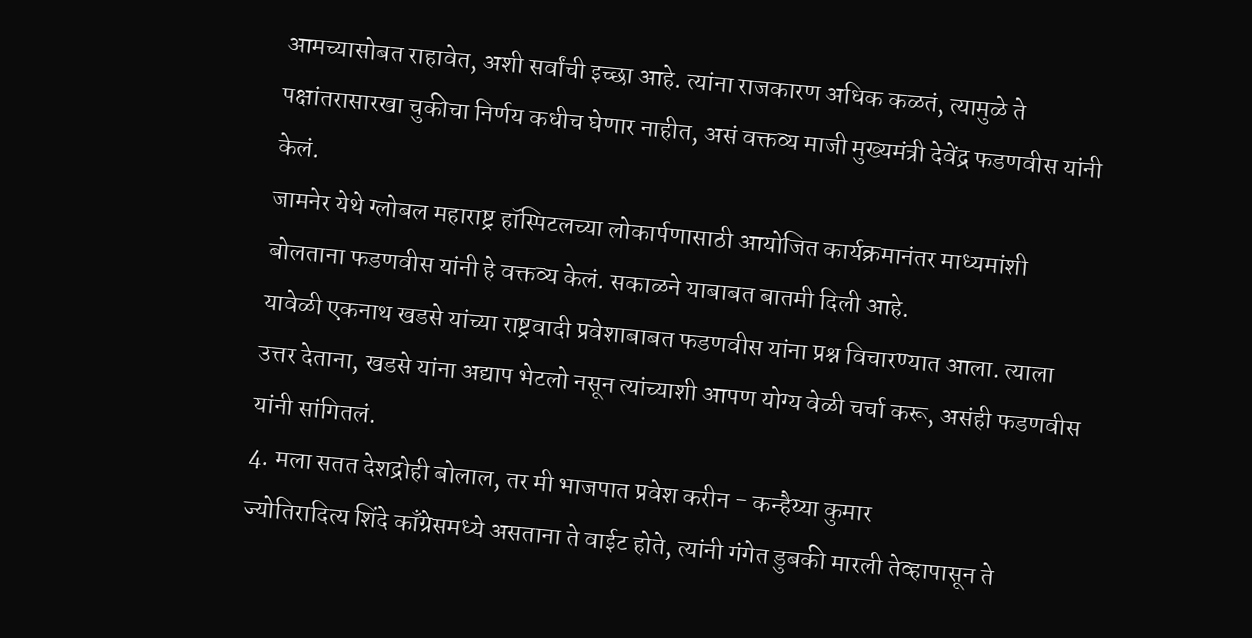आमच्यासोबत राहावेत, अशी सर्वांची इच्छा आहे. त्यांना राजकारण अधिक कळतं, त्यामुळे ते पक्षांतरासारखा चुकीचा निर्णय कधीच घेणार नाहीत, असं वक्तव्य माजी मुख्यमंत्री देवेंद्र फडणवीस यांनी केलं.
जामनेर येथे ग्लोबल महाराष्ट्र हॉस्पिटलच्या लोकार्पणासाठी आयोजित कार्यक्रमानंतर माध्यमांशी बोलताना फडणवीस यांनी हे वक्तव्य केलं. सकाळने याबाबत बातमी दिली आहे.
यावेळी एकनाथ खडसे यांच्या राष्ट्रवादी प्रवेशाबाबत फडणवीस यांना प्रश्न विचारण्यात आला. त्याला उत्तर देताना, खडसे यांना अद्याप भेटलो नसून त्यांच्याशी आपण योग्य वेळी चर्चा करू, असंही फडणवीस यांनी सांगितलं.
4. मला सतत देशद्रोही बोलाल, तर मी भाजपात प्रवेश करीन - कन्हैय्या कुमार
ज्योतिरादित्य शिंदे काँग्रेसमध्ये असताना ते वाईट होते, त्यांनी गंगेत डुबकी मारली तेव्हापासून ते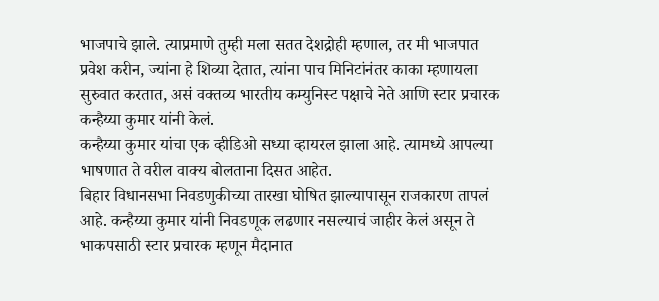भाजपाचे झाले. त्याप्रमाणे तुम्ही मला सतत देशद्रोही म्हणाल, तर मी भाजपात प्रवेश करीन, ज्यांना हे शिव्या देतात, त्यांना पाच मिनिटांनंतर काका म्हणायला सुरुवात करतात, असं वक्तव्य भारतीय कम्युनिस्ट पक्षाचे नेते आणि स्टार प्रचारक कन्हैय्या कुमार यांनी केलं.
कन्हैय्या कुमार यांचा एक व्हीडिओ सध्या व्हायरल झाला आहे. त्यामध्ये आपल्या भाषणात ते वरील वाक्य बोलताना दिसत आहेत.
बिहार विधानसभा निवडणुकीच्या तारखा घोषित झाल्यापासून राजकारण तापलं आहे. कन्हैय्या कुमार यांनी निवडणूक लढणार नसल्याचं जाहीर केलं असून ते भाकपसाठी स्टार प्रचारक म्हणून मैदानात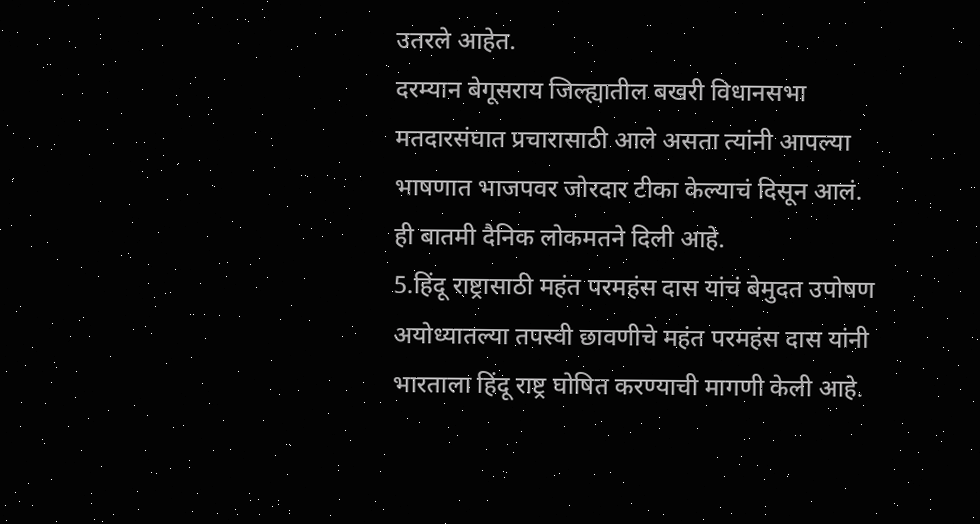उतरले आहेत.
दरम्यान बेगूसराय जिल्ह्यातील बखरी विधानसभा मतदारसंघात प्रचारासाठी आले असता त्यांनी आपल्या भाषणात भाजपवर जोरदार टीका केल्याचं दिसून आलं. ही बातमी दैनिक लोकमतने दिली आहे.
5.हिंदू राष्ट्रासाठी महंत परमहंस दास यांचं बेमुदत उपोषण
अयोध्यातल्या तपस्वी छावणीचे महंत परमहंस दास यांनी भारताला हिंदू राष्ट्र घोषित करण्याची मागणी केली आहे.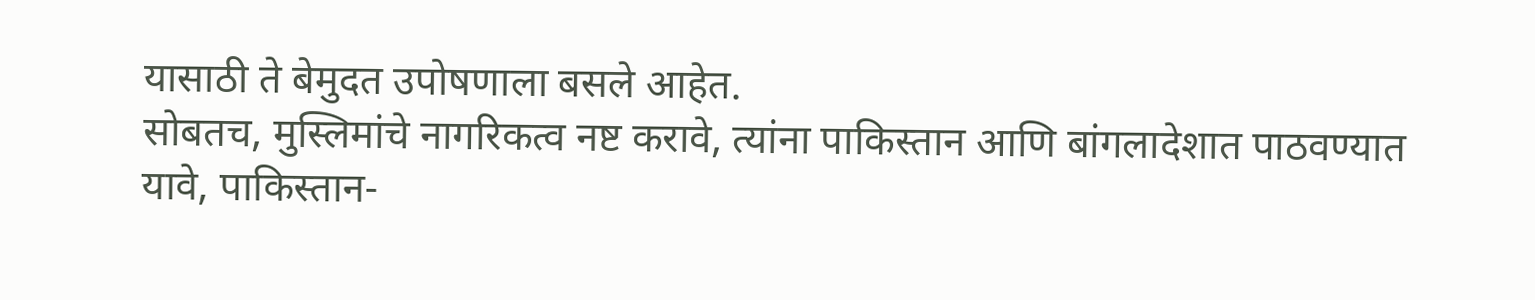यासाठी ते बेमुदत उपोषणाला बसले आहेत.
सोबतच, मुस्लिमांचे नागरिकत्व नष्ट करावे, त्यांना पाकिस्तान आणि बांगलादेशात पाठवण्यात यावे, पाकिस्तान-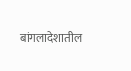बांगलादेशातील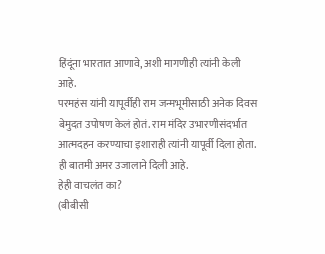हिंदूंना भारतात आणावे, अशी मागणीही त्यांनी केली आहे.
परमहंस यांनी यापूर्वीही राम जन्मभूमीसाठी अनेक दिवस बेमुदत उपोषण केलं होतं. राम मंदिर उभारणीसंदर्भात आत्मदहन करण्याचा इशाराही त्यांनी यापूर्वी दिला होता. ही बातमी अमर उजालाने दिली आहे.
हेही वाचलंत का?
(बीबीसी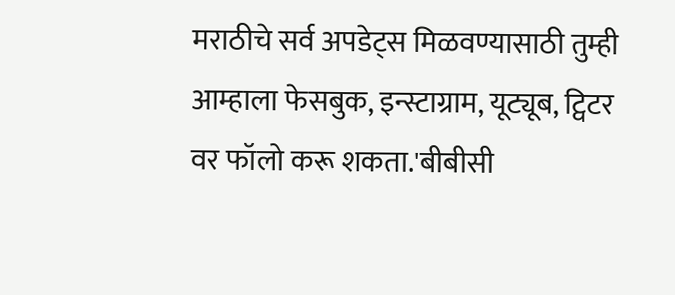मराठीचे सर्व अपडेट्स मिळवण्यासाठी तुम्ही आम्हाला फेसबुक, इन्स्टाग्राम, यूट्यूब, ट्विटर वर फॉलो करू शकता.'बीबीसी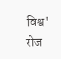विश्व' रोज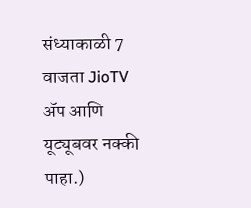संध्याकाळी 7 वाजता JioTV ॲप आणि यूट्यूबवर नक्की पाहा.)